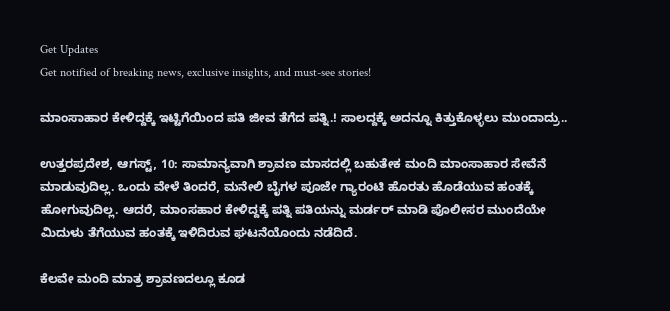Get Updates
Get notified of breaking news, exclusive insights, and must-see stories!

ಮಾಂಸಾಹಾರ ಕೇಳಿದ್ದಕ್ಕೆ ಇಟ್ಟಿಗೆಯಿಂದ ಪತಿ ಜೀವ ತೆಗೆದ ಪತ್ನಿ.! ಸಾಲದ್ದಕ್ಕೆ ಅದನ್ನೂ ಕಿತ್ತುಕೊಳ್ಳಲು ಮುಂದಾದ್ರು..

ಉತ್ತರಪ್ರದೇಶ, ಆಗಸ್ಟ್‌, 10: ಸಾಮಾನ್ಯವಾಗಿ ಶ್ರಾವಣ ಮಾಸದಲ್ಲಿ ಬಹುತೇಕ ಮಂದಿ ಮಾಂಸಾಹಾರ ಸೇವೆನೆ ಮಾಡುವುದಿಲ್ಲ. ಒಂದು ವೇಳೆ ತಿಂದರೆ, ಮನೇಲಿ ಬೈಗಳ ಪೂಜೇ ಗ್ಯಾರಂಟಿ ಹೊರತು ಹೊಡೆಯುವ ಹಂತಕ್ಕೆ ಹೋಗುವುದಿಲ್ಲ. ಆದರೆ, ಮಾಂಸಹಾರ ಕೇಳಿದ್ದಕ್ಕೆ ಪತ್ನಿ ಪತಿಯನ್ನು ಮರ್ಡರ್‌ ಮಾಡಿ ಪೊಲೀಸರ ಮುಂದೆಯೇ ಮಿದುಳು ತೆಗೆಯುವ ಹಂತಕ್ಕೆ ಇಳಿದಿರುವ ಘಟನೆಯೊಂದು ನಡೆದಿದೆ.

ಕೆಲವೇ ಮಂದಿ ಮಾತ್ರ ಶ್ರಾವಣದಲ್ಲೂ ಕೂಡ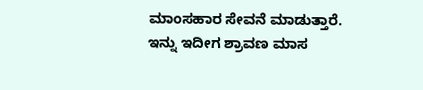ಮಾಂಸಹಾರ ಸೇವನೆ ಮಾಡುತ್ತಾರೆ. ಇನ್ನು ಇದೀಗ ಶ್ರಾವಣ ಮಾಸ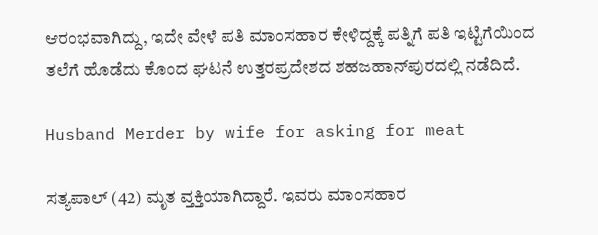ಆರಂಭವಾಗಿದ್ದು, ಇದೇ ವೇಳೆ ಪತಿ ಮಾಂಸಹಾರ ಕೇಳಿದ್ದಕ್ಕೆ ಪತ್ನಿಗೆ ಪತಿ ಇಟ್ಟಿಗೆಯಿಂದ ತಲೆಗೆ ಹೊಡೆದು ಕೊಂದ ಘಟನೆ ಉತ್ತರಪ್ರದೇಶದ ಶಹಜಹಾನ್‌ಪುರದಲ್ಲಿ ನಡೆದಿದೆ.

Husband Merder by wife for asking for meat

ಸತ್ಯಪಾಲ್‌ (42) ಮೃತ ವ್ತಕ್ತಿಯಾಗಿದ್ದಾರೆ. ಇವರು ಮಾಂಸಹಾರ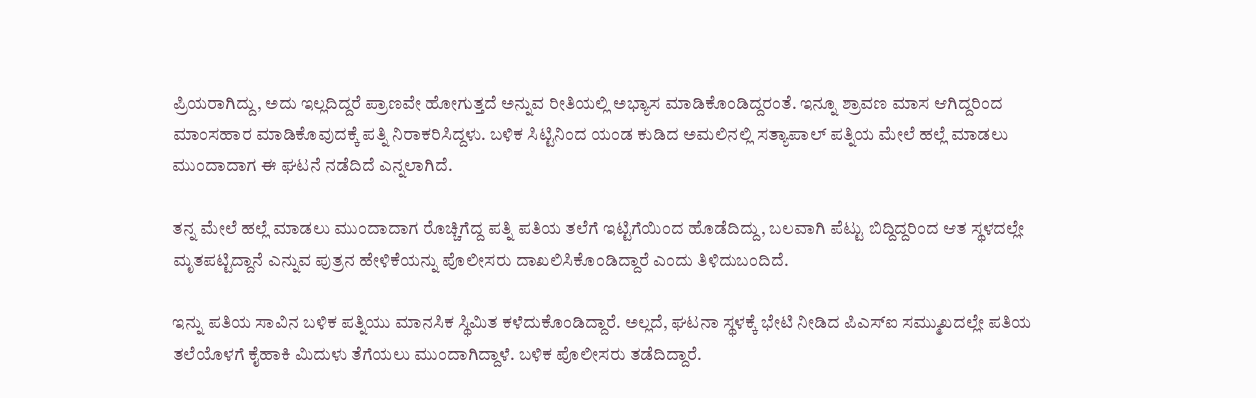ಪ್ರಿಯರಾಗಿದ್ದು, ಅದು ಇಲ್ಲದಿದ್ದರೆ ಪ್ರಾಣವೇ ಹೋಗುತ್ತದೆ ಅನ್ನುವ ರೀತಿಯಲ್ಲಿ ಅಭ್ಯಾಸ ಮಾಡಿಕೊಂಡಿದ್ದರಂತೆ. ಇನ್ನೂ ಶ್ರಾವಣ ಮಾಸ ಆಗಿದ್ದರಿಂದ ಮಾಂಸಹಾರ ಮಾಡಿಕೊವುದಕ್ಕೆ ಪತ್ನಿ ನಿರಾಕರಿಸಿದ್ದಳು. ಬಳಿಕ ಸಿಟ್ಟಿನಿಂದ ಯಂಡ ಕುಡಿದ ಅಮಲಿನಲ್ಲಿ ಸತ್ಯಾಪಾಲ್‌ ಪತ್ನಿಯ ಮೇಲೆ ಹಲ್ಲೆ ಮಾಡಲು ಮುಂದಾದಾಗ ಈ ಘಟನೆ ನಡೆದಿದೆ ಎನ್ನಲಾಗಿದೆ.

ತನ್ನ ಮೇಲೆ ಹಲ್ಲೆ ಮಾಡಲು ಮುಂದಾದಾಗ ರೊಚ್ಚಿಗೆದ್ದ ಪತ್ನಿ ಪತಿಯ ತಲೆಗೆ ಇಟ್ಟಿಗೆಯಿಂದ ಹೊಡೆದಿದ್ದು, ಬಲವಾಗಿ ಪೆಟ್ಟು ಬಿದ್ದಿದ್ದರಿಂದ ಆತ ಸ್ಥಳದಲ್ಲೇ ಮೃತಪಟ್ಟಿದ್ದಾನೆ ಎನ್ನುವ ಪುತ್ರನ ಹೇಳಿಕೆಯನ್ನು ಪೊಲೀಸರು ದಾಖಲಿಸಿಕೊಂಡಿದ್ದಾರೆ ಎಂದು ತಿಳಿದುಬಂದಿದೆ.

ಇನ್ನು ಪತಿಯ ಸಾವಿನ ಬಳಿಕ ಪತ್ನಿಯು ಮಾನಸಿಕ ಸ್ಥಿಮಿತ ಕಳೆದುಕೊಂಡಿದ್ದಾರೆ. ಅಲ್ಲದೆ, ಘಟನಾ ಸ್ಥಳಕ್ಕೆ ಭೇಟಿ ನೀಡಿದ ಪಿಎಸ್‌ಐ ಸಮ್ಮುಖದಲ್ಲೇ ಪತಿಯ ತಲೆಯೊಳಗೆ ಕೈಹಾಕಿ ಮಿದುಳು ತೆಗೆಯಲು ಮುಂದಾಗಿದ್ದಾಳೆ. ಬಳಿಕ ಪೊಲೀಸರು ತಡೆದಿದ್ದಾರೆ.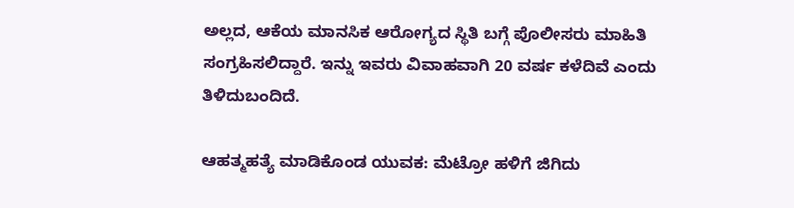ಅಲ್ಲದ, ಆಕೆಯ ಮಾನಸಿಕ ಆರೋಗ್ಯದ ಸ್ಥಿತಿ ಬಗ್ಗೆ ಪೊಲೀಸರು ಮಾಹಿತಿ ಸಂಗ್ರಹಿಸಲಿದ್ದಾರೆ. ಇನ್ನು ಇವರು ವಿವಾಹವಾಗಿ 20 ವರ್ಷ ಕಳೆದಿವೆ ಎಂದು ತಿಳಿದುಬಂದಿದೆ.

ಆಹತ್ಮಹತ್ಯೆ ಮಾಡಿಕೊಂಡ ಯುವಕ: ಮೆಟ್ರೋ ಹಳಿಗೆ ಜಿಗಿದು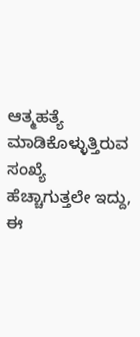ಆತ್ಮಹತ್ಯೆ ಮಾಡಿಕೊಳ್ಳುತ್ತಿರುವ ಸಂಖ್ಯೆ ಹೆಚ್ಚಾಗುತ್ತಲೇ ಇದ್ದು, ಈ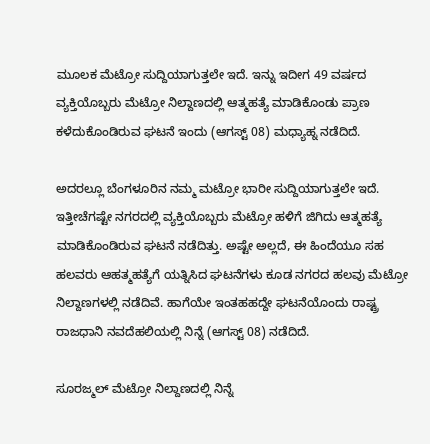ಮೂಲಕ ಮೆಟ್ರೋ ಸುದ್ದಿಯಾಗುತ್ತಲೇ ಇದೆ. ಇನ್ನು ಇದೀಗ 49 ವರ್ಷದ ವ್ಯಕ್ತಿಯೊಬ್ಬರು ಮೆಟ್ರೋ ನಿಲ್ದಾಣದಲ್ಲಿ ಆತ್ಮಹತ್ಯೆ ಮಾಡಿಕೊಂಡು ಪ್ರಾಣ ಕಳೆದುಕೊಂಡಿರುವ ಘಟನೆ ಇಂದು (ಆಗಸ್ಟ್‌ 08) ಮಧ್ಯಾಹ್ನ ನಡೆದಿದೆ.

ಅದರಲ್ಲೂ ಬೆಂಗಳೂರಿನ ನಮ್ಮ ಮಟ್ರೋ ಭಾರೀ ಸುದ್ದಿಯಾಗುತ್ತಲೇ ಇದೆ. ಇತ್ತೀಚೆಗಷ್ಟೇ ನಗರದಲ್ಲಿ ವ್ಯಕ್ತಿಯೊಬ್ಬರು ಮೆಟ್ರೋ ಹಳಿಗೆ ಜಿಗಿದು ಆತ್ಮಹತ್ಯೆ ಮಾಡಿಕೊಂಡಿರುವ ಘಟನೆ ನಡೆದಿತ್ತು. ಅಷ್ಟೇ ಅಲ್ಲದೆ, ಈ ಹಿಂದೆಯೂ ಸಹ ಹಲವರು ಆಹತ್ಮಹತ್ಯೆಗೆ ಯತ್ನಿಸಿದ ಘಟನೆಗಳು ಕೂಡ ನಗರದ ಹಲವು ಮೆಟ್ರೋ ನಿಲ್ದಾಣಗಳಲ್ಲಿ ನಡೆದಿವೆ. ಹಾಗೆಯೇ ಇಂತಹಹದ್ದೇ ಘಟನೆಯೊಂದು ರಾಷ್ಟ್ರ ರಾಜಧಾನಿ ನವದೆಹಲಿಯಲ್ಲಿ ನಿನ್ನೆ (ಆಗಸ್ಟ್‌ 08) ನಡೆದಿದೆ.

ಸೂರಜ್ಮಲ್ ಮೆಟ್ರೋ ನಿಲ್ದಾಣದಲ್ಲಿ ನಿನ್ನೆ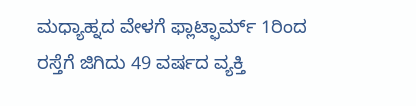ಮಧ್ಯಾಹ್ನದ ವೇಳಗೆ ಫ್ಲಾಟ್ಫಾರ್ಮ್ 1ರಿಂದ ರಸ್ತೆಗೆ ಜಿಗಿದು 49 ವರ್ಷದ ವ್ಯಕ್ತಿ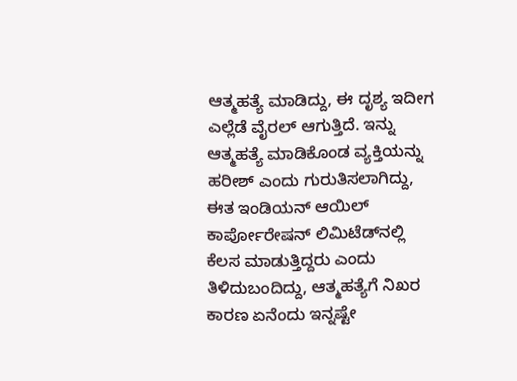ಆತ್ಮಹತ್ಯೆ ಮಾಡಿದ್ದು, ಈ ದೃಶ್ಯ ಇದೀಗ ಎಲ್ಲೆಡೆ ವೈರಲ್‌ ಆಗುತ್ತಿದೆ. ಇನ್ನು ಆತ್ಮಹತ್ಯೆ ಮಾಡಿಕೊಂಡ ವ್ಯಕ್ತಿಯನ್ನು ಹರೀಶ್ ಎಂದು ಗುರುತಿಸಲಾಗಿದ್ದು, ಈತ ಇಂಡಿಯನ್ ಆಯಿಲ್ ಕಾರ್ಪೋರೇಷನ್ ಲಿಮಿಟೆಡ್‌ನಲ್ಲಿ ಕೆಲಸ ಮಾಡುತ್ತಿದ್ದರು ಎಂದು ತಿಳಿದುಬಂದಿದ್ದು, ಆತ್ಮಹತ್ಯೆಗೆ ನಿಖರ ಕಾರಣ ಏನೆಂದು ಇನ್ನಷ್ಟೇ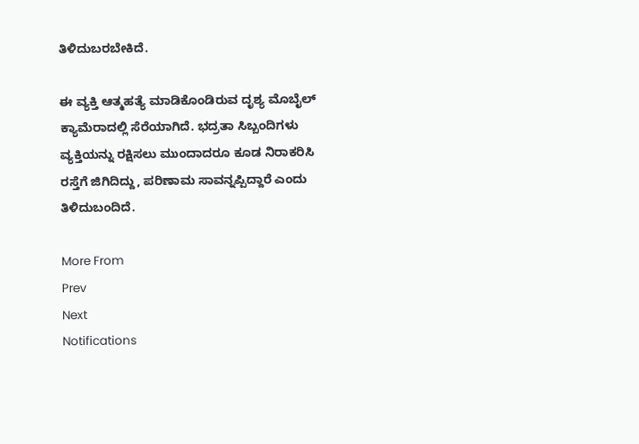ತಿಳಿದುಬರಬೇಕಿದೆ.

ಈ ವ್ಯಕ್ತಿ ಆತ್ಮಹತ್ಯೆ ಮಾಡಿಕೊಂಡಿರುವ ದೃಶ್ಯ ಮೊಬೈಲ್ ಕ್ಯಾಮೆರಾದಲ್ಲಿ ಸೆರೆಯಾಗಿದೆ. ಭದ್ರತಾ ಸಿಬ್ಬಂದಿಗಳು ವ್ಯಕ್ತಿಯನ್ನು ರಕ್ಷಿಸಲು ಮುಂದಾದರೂ ಕೂಡ ನಿರಾಕರಿಸಿ ರಸ್ತೆಗೆ ಜಿಗಿದಿದ್ದು, ಪರಿಣಾಮ ಸಾವನ್ನಪ್ಪಿದ್ದಾರೆ ಎಂದು ತಿಳಿದುಬಂದಿದೆ.

More From
Prev
Next
Notifications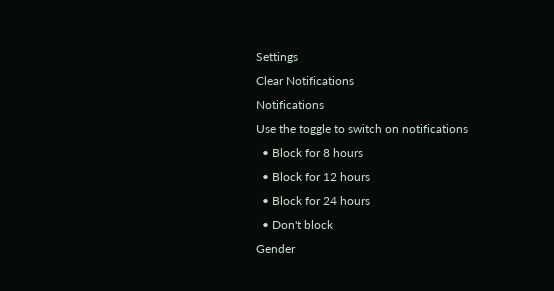Settings
Clear Notifications
Notifications
Use the toggle to switch on notifications
  • Block for 8 hours
  • Block for 12 hours
  • Block for 24 hours
  • Don't block
Gender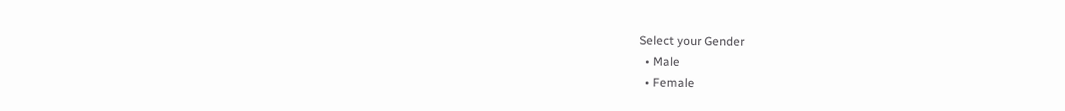Select your Gender
  • Male
  • Female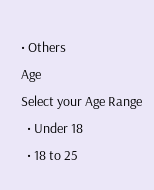• Others
Age
Select your Age Range
  • Under 18
  • 18 to 25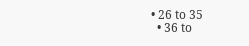• 26 to 35
  • 36 to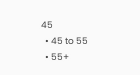45
  • 45 to 55
  • 55+